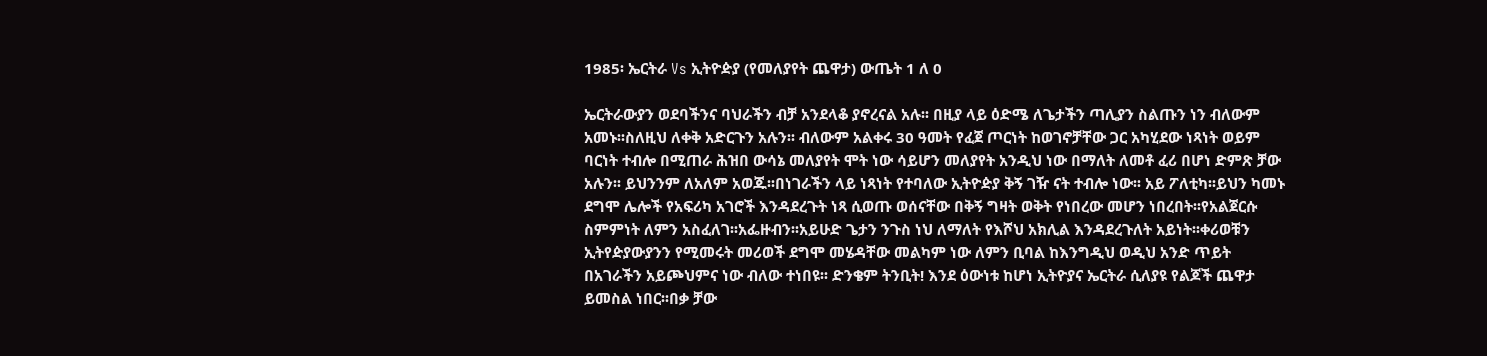1985፡ ኤርትራ Vs ኢትዮዽያ (የመለያየት ጨዋታ) ውጤት 1 ለ 0

ኤርትራውያን ወደባችንና ባህራችን ብቻ አንደላቆ ያኖረናል አሉ፡፡ በዚያ ላይ ዕድሜ ለጌታችን ጣሊያን ስልጡን ነን ብለውም አመኑ፡፡ስለዚህ ለቀቅ አድርጉን አሉን፡፡ ብለውም አልቀሩ 30 ዓመት የፈጀ ጦርነት ከወገኖቻቸው ጋር አካሂደው ነጻነት ወይም ባርነት ተብሎ በሚጠራ ሕዝበ ውሳኔ መለያየት ሞት ነው ሳይሆን መለያየት አንዲህ ነው በማለት ለመቶ ፈሪ በሆነ ድምጽ ቻው አሉን፡፡ ይህንንም ለአለም አወጁ፡፡በነገራችን ላይ ነጻነት የተባለው ኢትዮዽያ ቅኝ ገዥ ናት ተብሎ ነው፡፡ አይ ፖለቲካ፡፡ይህን ካመኑ ደግሞ ሌሎች የአፍሪካ አገሮች እንዳደረጉት ነጻ ሲወጡ ወሰናቸው በቅኝ ግዛት ወቅት የነበረው መሆን ነበረበት፡፡የአልጀርሱ ስምምነት ለምን አስፈለገ፡፡አፌዙብን፡፡አይሁድ ጌታን ንጉስ ነህ ለማለት የእሾህ አክሊል እንዳደረጉለት አይነት፡፡ቀሪወቹን ኢትየዽያውያንን የሚመሩት መሪወች ደግሞ መሄዳቸው መልካም ነው ለምን ቢባል ከእንግዲህ ወዲህ አንድ ጥይት በአገራችን አይጮህምና ነው ብለው ተነበዩ፡፡ ድንቄም ትንቢት! እንደ ዕውነቱ ከሆነ ኢትዮያና ኤርትራ ሲለያዩ የልጆች ጨዋታ ይመስል ነበር፡፡በቃ ቻው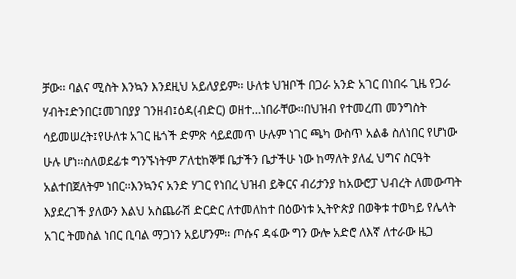ቻው፡፡ ባልና ሚስት እንኳን እንደዚህ አይለያይም፡፡ ሁለቱ ህዝቦች በጋራ አንድ አገር በነበሩ ጊዜ የጋራ ሃብት፤ድንበር፤መገበያያ ገንዘብ፤ዕዳ(ብድር) ወዘተ…ነበራቸው፡፡በህዝብ የተመረጠ መንግስት ሳይመሠረት፤የሁለቱ አገር ዜጎች ድምጽ ሳይደመጥ ሁሉም ነገር ጫካ ውስጥ አልቆ ስለነበር የሆነው ሁሉ ሆነ፡፡ስለወደፊቱ ግንኙነትም ፖለቲከኞቹ ቤታችን ቤታችሁ ነው ከማለት ያለፈ ህግና ስርዓት አልተበጀለትም ነበር፡፡እንኳንና አንድ ሃገር የነበረ ህዝብ ይቅርና ብሪታንያ ከአውሮፓ ህብረት ለመውጣት እያደረገች ያለውን እልህ አስጨራሽ ድርድር ለተመለከተ በዕውነቱ ኢትዮጵያ በወቅቱ ተወካይ የሌላት አገር ትመስል ነበር ቢባል ማጋነን አይሆንም፡፡ ጦሱና ዳፋው ግን ውሎ አድሮ ለእኛ ለተራው ዜጋ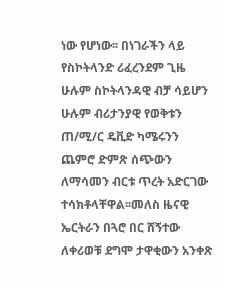ነው የሆነው፡፡ በነገራችን ላይ የስኮትላንድ ሪፈረንደም ጊዜ ሁሉም ስኮትላንዳዊ ብቻ ሳይሆን ሁሉም ብሪታንያዊ የወቅቱን ጠ/ሚ/ር ዴቪድ ካሜሩንን ጨምሮ ድምጽ ሰጭውን ለማሳመን ብርቱ ጥረት አድርገው ተሳክቶላቸዋል፡፡መለስ ዜናዊ ኤርትራን በጓሮ በር ሸኝተው ለቀሪወቹ ደግሞ ታዋቂውን አንቀጽ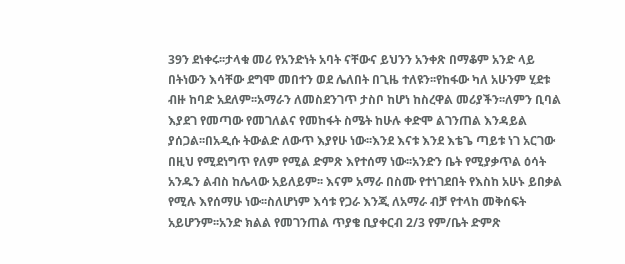39ን ደነቀሩ፡፡ታላቁ መሪ የአንድነት አባት ናቸውና ይህንን አንቀጽ በማቆም አንድ ላይ በትነውን እሳቸው ደግሞ መበተን ወደ ሌለበት በጊዜ ተለዩን፡፡የከፋው ካለ አሁንም ሂደቱ ብዙ ከባድ አደለም፡፡አማራን ለመስደንገጥ ታስቦ ከሆነ ከስረዋል መሪያችን፡፡ለምን ቢባል እያደገ የመጣው የመገለልና የመከፋት ስሜት ከሁሉ ቀድሞ ልገንጠል እንዳይል ያሰጋል፡፡በአዲሱ ትውልድ ለውጥ እያየሁ ነው፡፡እንደ እናቱ እንደ እቴጌ ጣይቱ ነገ አርገው በዚህ የሚደነግጥ የለም የሚል ድምጽ እየተሰማ ነው፡፡አንድን ቤት የሚያቃጥል ዕሳት አንዱን ልብስ ከሌላው አይለይም፡፡ እናም አማራ በስሙ የተነገደበት የእስከ አሁኑ ይበቃል የሚሉ እየሰማሁ ነው፡፡ስለሆነም እሳቱ የጋራ እንጂ ለአማራ ብቻ የተላከ መቅሰፍት አይሆንም፡፡አንድ ክልል የመገንጠል ጥያቄ ቢያቀርብ 2/3 የም/ቤት ድምጽ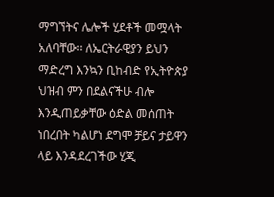ማግኘትና ሌሎች ሂደቶች መሟላት አለባቸው፡፡ ለኤርትራዊያን ይህን ማድረግ እንኳን ቢከብድ የኢትዮጵያ ህዝብ ምን በደልናችሁ ብሎ እንዲጠይቃቸው ዕድል መሰጠት ነበረበት ካልሆነ ደግሞ ቻይና ታይዋን ላይ እንዳደረገችው ሂጂ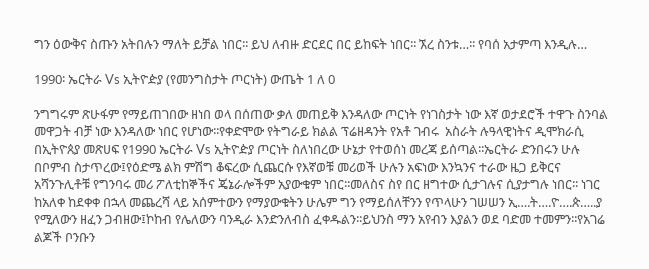ግን ዕውቅና ስጡን አትበሉን ማለት ይቻል ነበር፡፡ ይህ ለብዙ ድርደር በር ይከፍት ነበር፡፡ ኧረ ስንቱ…፡፡ የባሰ አታምጣ እንዲሉ…

1990፡ ኤርትራ Vs ኢትዮዽያ (የመንግስታት ጦርነት) ውጤት 1 ለ 0

ንግግሩም ጽሁፋም የማይጠገበው ዘነበ ወላ በሰጠው ቃለ መጠይቅ እንዳለው ጦርነት የነገስታት ነው እኛ ወታደሮች ተዋጉ ስንባል መዋጋት ብቻ ነው እንዳለው ነበር የሆነው፡፡የቀድሞው የትግራይ ክልል ፕሬዘዳንት የአቶ ገብሩ  አስራት ሉዓላዊነትና ዲሞክራሲ በኢትዮጰያ መጽሀፍ የ1990 ኤርትራ Vs ኢትዮዽያ ጦርነት ስለነበረው ሁኔታ የተወሰነ መረጃ ይሰጣል፡፡ኤርትራ ድንበሩን ሁሉ በቦምብ ስታጥረው፤የዕድሜ ልክ ምሽግ ቆፍረው ሲጨርሱ የእኛወቹ መሪወች ሁሉን አፍነው እንኳንና ተራው ዜጋ ይቅርና አሻንጉሊቶቹ የግንባሩ መሪ ፖለቲከኞችና ጄኔራሎችም አያውቁም ነበር፡፡መለስና ስየ በር ዘግተው ሲታገሉና ሲያታግሉ ነበር፡፡ ነገር ከአለቀ ከደቀቀ በኋላ መጨረሻ ላይ አሰምተውን የማያውቁትን ሁሌም ግን የማይሰለቸንን የጥላሁን ገሠሠን ኢ….ት….ዮ….ጵ…..ያ የሚለውን ዘፈን ጋብዘው፤ኮከብ የሌለውን ባንዲራ እንድንለብስ ፈቀዱልን፡፡ይህንስ ማን አየብን እያልን ወደ ባድመ ተመምን፡፡የአገሬ ልጆች ቦንቡን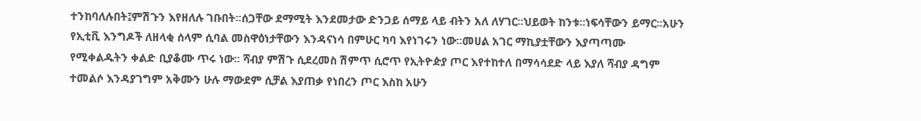ተንከባለሉበት፤ምሽጉን እየዘለሉ ገቡበት፡፡ሰጋቸው ደማሚት እንደመታው ድንጋይ ሰማይ ላይ ብትን አለ ለሃገር፡፡ህይወት ከንቱ፡፡ነፍሳቸውን ይማር፡፡አሁን የኢቲቪ እንግዶች ለዘላቂ ሰላም ሲባል መስዋዕነታቸውን እንዳናነሳ በምሁር ካባ እየነገሩን ነው፡፡መሀል አገር ማኪያቷቸውን እያጣጣሙ የሚቀልዱትን ቀልድ ቢያቆሙ ጥሩ ነው፡፡ ሻብያ ምሽጉ ሲደረመስ ሽምጥ ሲሮጥ የኢትዮዽያ ጦር እየተከተለ በማሳሳደድ ላይ እያለ ሻብያ ዳግም ተመልሶ እንዳያገግም አቅሙን ሁሉ ማውደም ሲቻል እያጠቃ የነበረን ጦር እስከ አሁን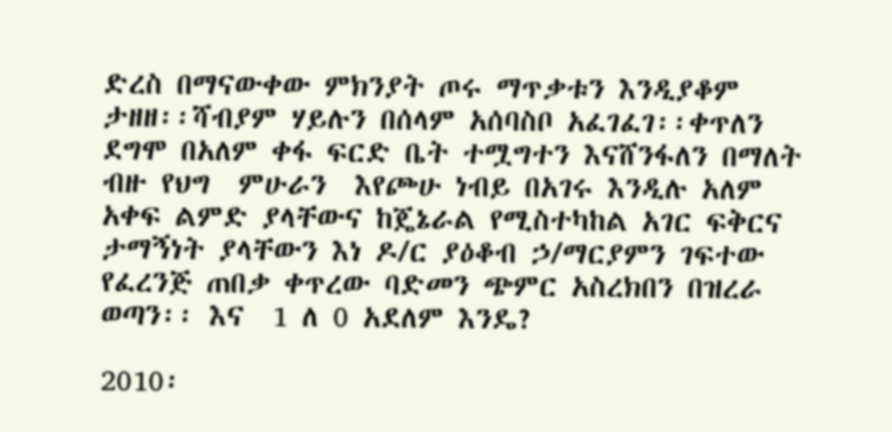ድረስ በማናውቀው ምክንያት ጦሩ ማጥቃቱን እንዲያቆም ታዘዘ፡፡ሻብያም ሃይሉን በሰላም አሰባስቦ አፈገፈገ፡፡ቀጥለን ደግሞ በአለም ቀፋ ፍርድ ቤት ተሟግተን እናሸንፋለን በማለት ብዙ የህግ  ምሁራን  እየጮሁ ነብይ በአገሩ እንዲሉ አለም አቀፍ ልምድ ያላቸውና ከጄኔራል የሚስተካከል አገር ፍቅርና ታማኝነት ያላቸውን እነ ዶ/ር ያዕቆብ ኃ/ማርያምን ገፍተው የፈረንጅ ጠበቃ ቀጥረው ባድመን ጭምር አስረክበን በዝረራ ወጣን፡፡ እና  1 ለ 0 አደለም እንዴ?

2010፡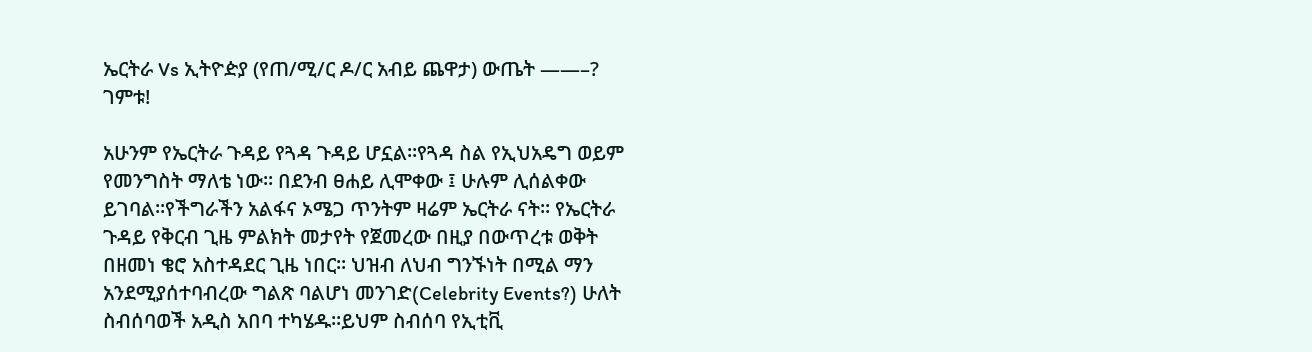ኤርትራ Vs ኢትዮዽያ (የጠ/ሚ/ር ዶ/ር አብይ ጨዋታ) ውጤት ——–? ገምቱ!

አሁንም የኤርትራ ጉዳይ የጓዳ ጉዳይ ሆኗል፡፡የጓዳ ስል የኢህአዴግ ወይም የመንግስት ማለቴ ነው፡፡ በደንብ ፀሐይ ሊሞቀው ፤ ሁሉም ሊሰልቀው ይገባል፡፡የችግራችን አልፋና ኦሜጋ ጥንትም ዛሬም ኤርትራ ናት፡፡ የኤርትራ ጉዳይ የቅርብ ጊዜ ምልክት መታየት የጀመረው በዚያ በውጥረቱ ወቅት በዘመነ ቄሮ አስተዳደር ጊዜ ነበር፡፡ ህዝብ ለህብ ግንኙነት በሚል ማን አንደሚያሰተባብረው ግልጽ ባልሆነ መንገድ(Celebrity Events?) ሁለት ስብሰባወች አዲስ አበባ ተካሄዱ፡፡ይህም ስብሰባ የኢቲቪ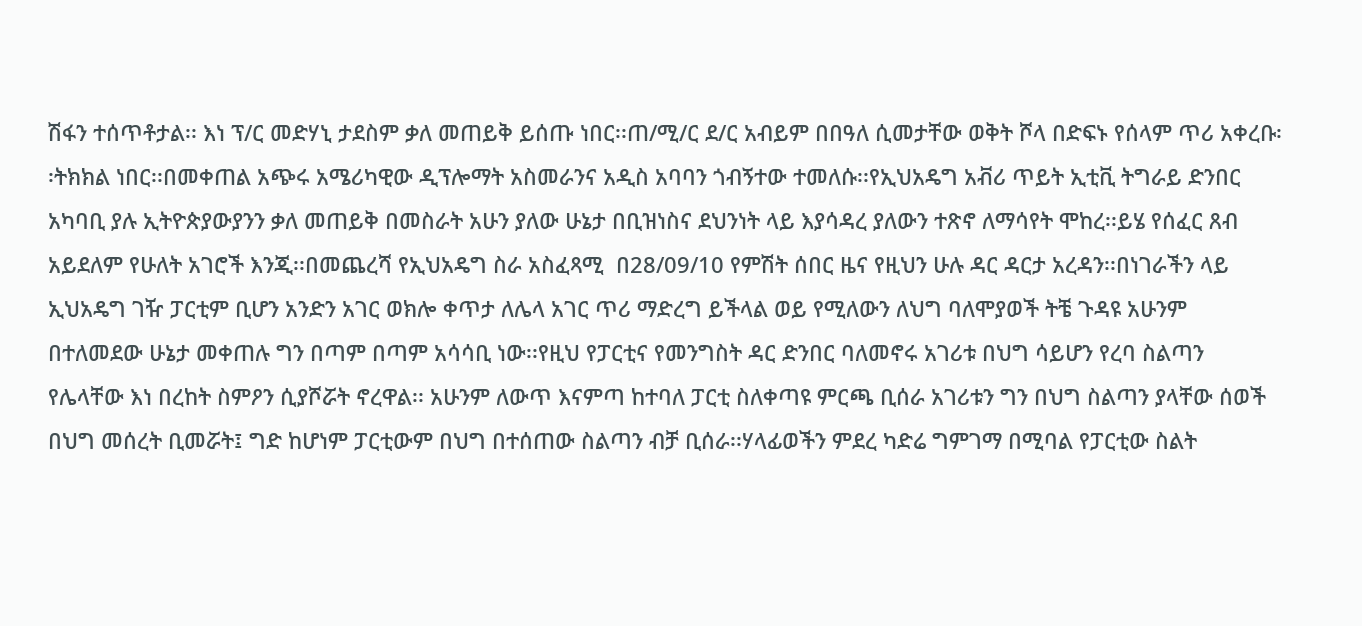ሽፋን ተሰጥቶታል፡፡ እነ ፕ/ር መድሃኒ ታደስም ቃለ መጠይቅ ይሰጡ ነበር፡፡ጠ/ሚ/ር ደ/ር አብይም በበዓለ ሲመታቸው ወቅት ሾላ በድፍኑ የሰላም ጥሪ አቀረቡ፡፡ትክክል ነበር፡፡በመቀጠል አጭሩ አሜሪካዊው ዲፕሎማት አስመራንና አዲስ አባባን ጎብኝተው ተመለሱ፡፡የኢህአዴግ አቭሪ ጥይት ኢቲቪ ትግራይ ድንበር አካባቢ ያሉ ኢትዮጵያውያንን ቃለ መጠይቅ በመስራት አሁን ያለው ሁኔታ በቢዝነስና ደህንነት ላይ እያሳዳረ ያለውን ተጽኖ ለማሳየት ሞከረ፡፡ይሄ የሰፈር ጸብ አይደለም የሁለት አገሮች እንጂ፡፡በመጨረሻ የኢህአዴግ ስራ አስፈጻሚ  በ28/09/10 የምሽት ሰበር ዜና የዚህን ሁሉ ዳር ዳርታ አረዳን፡፡በነገራችን ላይ ኢህአዴግ ገዥ ፓርቲም ቢሆን አንድን አገር ወክሎ ቀጥታ ለሌላ አገር ጥሪ ማድረግ ይችላል ወይ የሚለውን ለህግ ባለሞያወች ትቼ ጉዳዩ አሁንም በተለመደው ሁኔታ መቀጠሉ ግን በጣም በጣም አሳሳቢ ነው፡፡የዚህ የፓርቲና የመንግስት ዳር ድንበር ባለመኖሩ አገሪቱ በህግ ሳይሆን የረባ ስልጣን የሌላቸው እነ በረከት ስምዖን ሲያሾሯት ኖረዋል፡፡ አሁንም ለውጥ እናምጣ ከተባለ ፓርቲ ስለቀጣዩ ምርጫ ቢሰራ አገሪቱን ግን በህግ ስልጣን ያላቸው ሰወች በህግ መሰረት ቢመሯት፤ ግድ ከሆነም ፓርቲውም በህግ በተሰጠው ስልጣን ብቻ ቢሰራ፡፡ሃላፊወችን ምደረ ካድሬ ግምገማ በሚባል የፓርቲው ስልት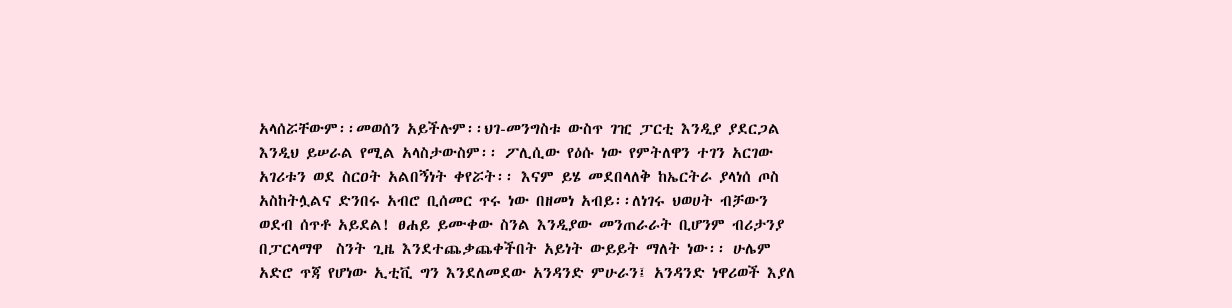አላሰሯቸውም፡፡መወሰን አይችሉም፡፡ህገ-መንግስቱ ውስጥ ገዢ ፓርቲ እንዲያ ያደርጋል እንዲህ ይሠራል የሚል አላስታውስም፡፡ ፖሊሲው የዕሱ ነው የምትለዋን ተገን አርገው አገሪቱን ወደ ስርዐት አልበኝነት ቀየሯት፡፡ እናም ይሄ መደበላለቅ ከኤርትራ ያላነሰ ጦስ አስከትሏልና ድንበሩ አብሮ ቢሰመር ጥሩ ነው በዘመነ አብይ፡፡ለነገሩ ህወሀት ብቻውን ወደብ ሰጥቶ አይደል! ፀሐይ ይሙቀው ስንል እንዲያው መንጠራራት ቢሆንም ብሪታንያ በፓርላማዋ  ስንት ጊዜ እንደተጨቃጨቀችበት አይነት ውይይት ማለት ነው፡፡ ሁሌም አድሮ ጥጃ የሆነው ኢቲቪ ግን እንደለመደው አንዳንድ ምሁራን፤ አንዳንድ ነዋሪወች እያለ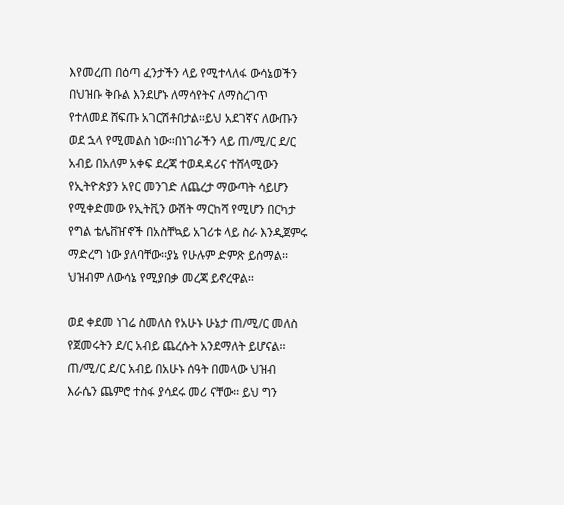እየመረጠ በዕጣ ፈንታችን ላይ የሚተላለፋ ውሳኔወችን በህዝቡ ቅቡል እንደሆኑ ለማሳየትና ለማስረገጥ  የተለመደ ሸፍጡ አገርሽቶበታል፡፡ይህ አደገኛና ለውጡን ወደ ኋላ የሚመልስ ነው፡፡በነገራችን ላይ ጠ/ሚ/ር ደ/ር አብይ በአለም አቀፍ ደረጃ ተወዳዳሪና ተሸላሚውን የኢትዮጵያን አየር መንገድ ለጨረታ ማውጣት ሳይሆን የሚቀድመው የኢትቪን ውሽት ማርከሻ የሚሆን በርካታ የግል ቴሌቨዠኖች በአስቸኳይ አገሪቱ ላይ ስራ እንዲጀምሩ ማድረግ ነው ያለባቸው፡፡ያኔ የሁሉም ድምጽ ይሰማል፡፡ህዝብም ለውሳኔ የሚያበቃ መረጃ ይኖረዋል፡፡

ወደ ቀደመ ነገሬ ስመለስ የአሁኑ ሁኔታ ጠ/ሚ/ር መለስ የጀመሩትን ደ/ር አብይ ጨረሱት አንደማለት ይሆናል፡፡ጠ/ሚ/ር ደ/ር አብይ በአሁኑ ሰዓት በመላው ህዝብ እራሴን ጨምሮ ተስፋ ያሳደሩ መሪ ናቸው፡፡ ይህ ግን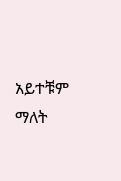አይተቹም ማለት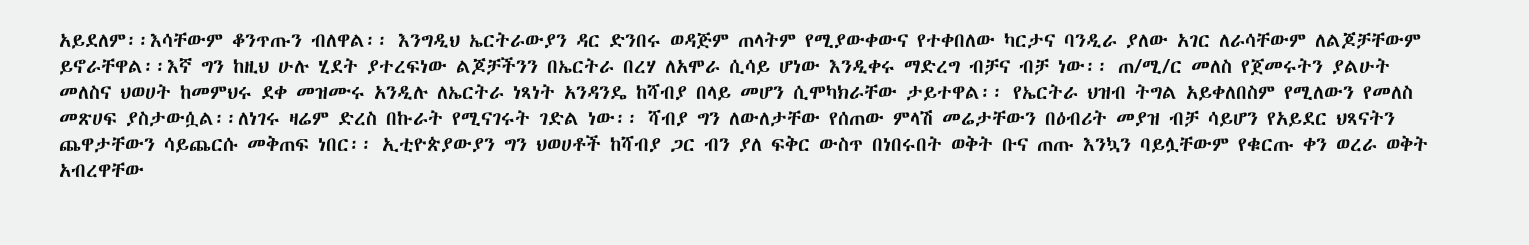አይደለም፡፡እሳቸውም ቆንጥጡን ብለዋል፡፡ እንግዲህ ኤርትራውያን ዳር ድንበሩ ወዳጅም ጠላትም የሚያውቀውና የተቀበለው ካርታና ባንዲራ ያለው አገር ለራሳቸውም ለልጆቻቸውም ይኖራቸዋል፡፡እኛ ግን ከዚህ ሁሉ ሂደት ያተረፍነው ልጆቻችንን በኤርትራ በረሃ ለአሞራ ሲሳይ ሆነው እንዲቀሩ ማድረግ ብቻና ብቻ ነው፡፡ ጠ/ሚ/ር መለስ የጀመሩትን ያልሁት መለስና ህወሀት ከመምህሩ ደቀ መዝሙሩ አንዲሉ ለኤርትራ ነጻነት አንዳንዴ ከሻብያ በላይ መሆን ሲሞካክራቸው ታይተዋል፡፡ የኤርትራ ህዝብ ትግል አይቀለበስም የሚለውን የመለስ መጽሀፍ ያስታውሷል፡፡ለነገሩ ዛሬም ድረስ በኩራት የሚናገሩት ገድል ነው፡፡ ሻብያ ግን ለውለታቸው የሰጠው ምላሽ መሬታቸውን በዕብሪት መያዝ ብቻ ሳይሆን የአይደር ህጻናትን ጨዋታቸውን ሳይጨርሱ መቅጠፍ ነበር፡፡ ኢቲዮጵያውያን ግን ህወሀቶች ከሻብያ ጋር ብን ያለ ፍቅር ውስጥ በነበሩበት ወቅት ቡና ጠጡ እንኳን ባይሏቸውም የቁርጡ ቀን ወረራ ወቅት አብረዋቸው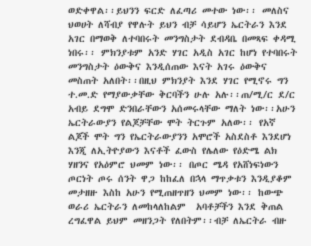ወድቀዋል፡፡ይህንን ፍርድ ለፈጣሪ መተው ነው፡፡ መለስና ህወሀት ለሻብያ የዋሉት ይህን ብቻ ሳይሆን ኤርትራን እንደ አገር በማወቅ ለተባበሩት መንግስታት ደብዳቤ በመጻፍ ቀዳሚ ነበሩ፡፡ ምክንያቱም አንድ ሃገር አዲስ አገር ከሆነ የተባበሩት መንግስታት ዕውቅና እንዲሰጠው እናት አገሩ ዕውቅና መስጠት አለበት፡፡በዚህ ምክንያት እንደ ሃገር የሚኖሩ ግን ተ.መ.ድ የማያውቃቸው ቅርባችን ሁሉ አሉ፡፡ጠ/ሚ/ር ደ/ር አብይ ደግሞ ድንበራቸውን አሰመሩላቸው ማለት ነው፡፡አሁን ኤርትራውያን የልጆቻቸው ሞት ትርጉም አለው፡፡ የአኛ ልጆች ሞት ግን የኤርትራውያንን አሞሮች አስደስቶ እንደሆነ እንጂ ለኢትዮያውን እናቶች ፈውስ የሌለው የዕድሜ ልክ ሃዘንና የአዕምሮ ህመም ነው፡፡ በጦር ሜዳ የአሸነፍነውን ጦርነት ጦሩ ሰንት ዋጋ ከከፈለ በኋላ ማጥቃቱን እንዲያቆም መታዘዙ እስከ አሁን የሚጠዘጥዘን ህመም ነው፡፡ ከውጭ ወራሪ ኤርትራን ለመከላለከልም  አባቶቻችን እንደ ቅጠል ረግፈዋል ይህም መዘንጋት የለበትም፡፡ብቻ ለኤርትራ ብዙ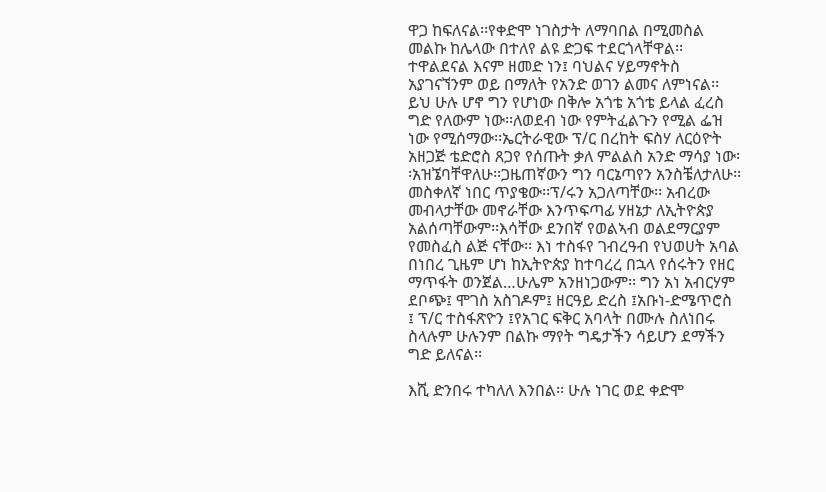ዋጋ ከፍለናል፡፡የቀድሞ ነገስታት ለማባበል በሚመስል መልኩ ከሌላው በተለየ ልዩ ድጋፍ ተደርጎላቸዋል፡፡ተዋልደናል እናም ዘመድ ነን፤ ባህልና ሃይማኖትስ አያገናኘንም ወይ በማለት የአንድ ወገን ልመና ለምነናል፡፡ይህ ሁሉ ሆኖ ግን የሆነው በቅሎ አጎቴ አጎቴ ይላል ፈረስ ግድ የለውም ነው፡፡ለወደብ ነው የምትፈልጉን የሚል ፌዝ ነው የሚሰማው፡፡ኤርትራዊው ፕ/ር በረከት ፍስሃ ለርዕዮት አዘጋጅ ቴድሮስ ጸጋየ የሰጡት ቃለ ምልልስ አንድ ማሳያ ነው፡፡አዝኜባቸዋለሁ፡፡ጋዜጠኛውን ግን ባርኔጣየን አንስቼለታለሁ፡፡መስቀለኛ ነበር ጥያቄው፡፡ፕ/ሩን አጋለጣቸው፡፡ አብረው መብላታቸው መኖራቸው እንጥፍጣፊ ሃዘኔታ ለኢትዮጵያ አልሰጣቸውም፡፡እሳቸው ደንበኛ የወልኣብ ወልደማርያም የመስፈስ ልጅ ናቸው፡፡ እነ ተስፋየ ገብረዓብ የህወሀት አባል በነበረ ጊዜም ሆነ ከኢትዮጵያ ከተባረረ በኋላ የሰሩትን የዘር ማጥፋት ወንጀል…ሁሌም አንዘነጋውም፡፡ ግን አነ አብርሃም ደቦጭ፤ ሞገስ አስገዶም፤ ዘርዓይ ድረስ ፤አቡነ-ድሜጥሮስ ፤ ፕ/ር ተስፋጽዮን ፤የአገር ፍቅር አባላት በሙሉ ስለነበሩ ስላሉም ሁሉንም በልኩ ማየት ግዴታችን ሳይሆን ደማችን ግድ ይለናል፡፡

እሺ ድንበሩ ተካለለ እንበል፡፡ ሁሉ ነገር ወደ ቀድሞ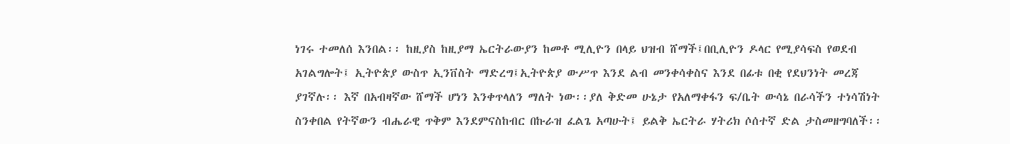ነገሩ ተመለሰ እንበል፡፡ ከዚያስ ከዚያማ ኤርትራውያን ከመቶ ሚሊዮን በላይ ህዝብ ሸማች፤በቢሊዮን ዶላር የሚያሳፍስ የወደብ አገልግሎት፤ ኢትዮጵያ ውስጥ ኢንቨስት ማድረግ፤ኢትዮጵያ ውሥጥ እንደ ልብ መንቀሳቀስና እንደ በፊቱ በቂ የደህንነት መረጃ ያገኛሉ፡፡ እኛ በአብዛኛው ሸማች ሆነን እንቀጥላለን ማለት ነው፡፡ያለ ቅድመ ሁኔታ የአለማቀፋን ፍ/ቤት ውሳኔ በራሳችን ተነሳሽነት ስንቀበል የትኛውን ብሔራዊ ጥቅም እንደምናስከብር በኩራዝ ፈልጌ አጣሁት፤ ይልቅ ኤርትራ ሃትሪክ ሶሰተኛ ድል ታስመዘግባለች፡፡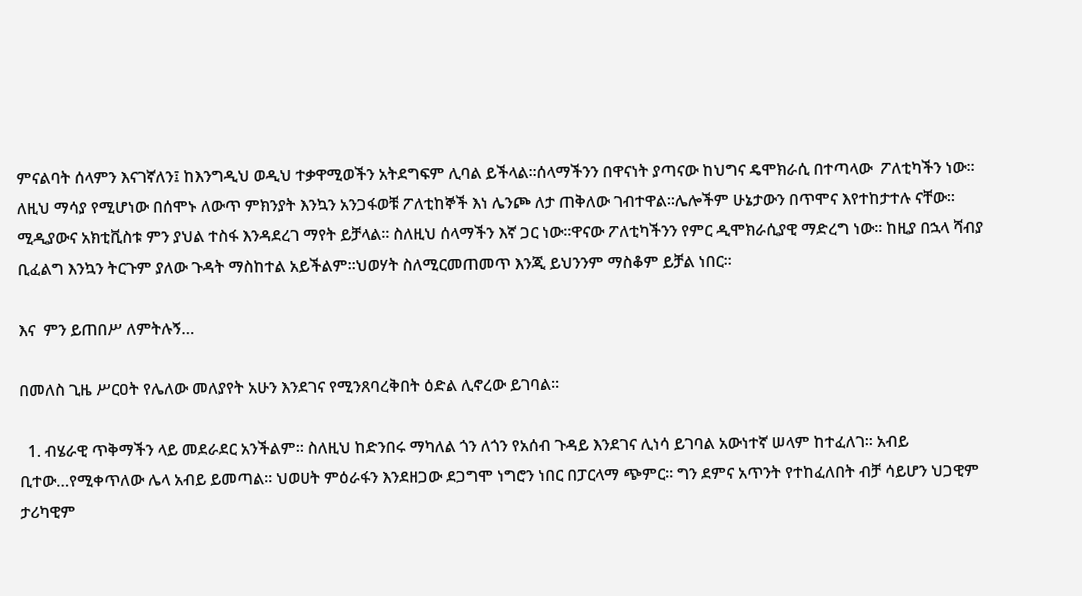ምናልባት ሰላምን እናገኛለን፤ ከእንግዲህ ወዲህ ተቃዋሚወችን አትደግፍም ሊባል ይችላል፡፡ሰላማችንን በዋናነት ያጣናው ከህግና ዴሞክራሲ በተጣላው  ፖለቲካችን ነው፡፡ለዚህ ማሳያ የሚሆነው በሰሞኑ ለውጥ ምክንያት እንኳን አንጋፋወቹ ፖለቲከኞች እነ ሌንጮ ለታ ጠቅለው ገብተዋል፡፡ሌሎችም ሁኔታውን በጥሞና እየተከታተሉ ናቸው፡፡ሚዲያውና አክቲቪስቱ ምን ያህል ተስፋ እንዳደረገ ማየት ይቻላል፡፡ ስለዚህ ሰላማችን እኛ ጋር ነው፡፡ዋናው ፖለቲካችንን የምር ዲሞክራሲያዊ ማድረግ ነው፡፡ ከዚያ በኋላ ሻብያ ቢፈልግ እንኳን ትርጉም ያለው ጉዳት ማስከተል አይችልም፡፡ህወሃት ስለሚርመጠመጥ እንጂ ይህንንም ማስቆም ይቻል ነበር፡፡

እና  ምን ይጠበሥ ለምትሉኝ…

በመለስ ጊዜ ሥርዐት የሌለው መለያየት አሁን እንደገና የሚንጸባረቅበት ዕድል ሊኖረው ይገባል፡፡

  1. ብሄራዊ ጥቅማችን ላይ መደራደር አንችልም፡፡ ስለዚህ ከድንበሩ ማካለል ጎን ለጎን የአሰብ ጉዳይ እንደገና ሊነሳ ይገባል አውነተኛ ሠላም ከተፈለገ፡፡ አብይ ቢተው…የሚቀጥለው ሌላ አብይ ይመጣል፡፡ ህወሀት ምዕራፋን እንደዘጋው ደጋግሞ ነግሮን ነበር በፓርላማ ጭምር፡፡ ግን ደምና አጥንት የተከፈለበት ብቻ ሳይሆን ህጋዊም ታሪካዊም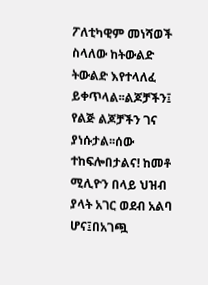ፖለቲካዊም መነሻወች ስላለው ከትውልድ ትውልድ እየተላለፈ ይቀጥላል፡፡ልጆቻችን፤ የልጅ ልጆቻችን ገና ያነሱታል፡፡ሰው ተከፍሎበታልና! ከመቶ ሚሊዮን በላይ ህዝብ ያላት አገር ወደብ አልባ ሆና፤በአገጯ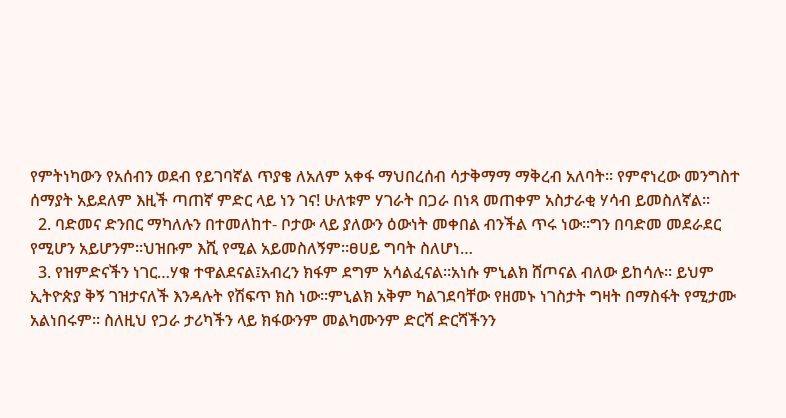የምትነካውን የአሰብን ወደብ የይገባኛል ጥያቄ ለአለም አቀፋ ማህበረሰብ ሳታቅማማ ማቅረብ አለባት፡፡ የምኖነረው መንግስተ ሰማያት አይደለም እዚች ጣጠኛ ምድር ላይ ነን ገና! ሁለቱም ሃገራት በጋራ በነጻ መጠቀም አስታራቂ ሃሳብ ይመስለኛል፡፡
  2. ባድመና ድንበር ማካለሉን በተመለከተ- ቦታው ላይ ያለውን ዕውነት መቀበል ብንችል ጥሩ ነው፡፡ግን በባድመ መደራደር የሚሆን አይሆንም፡፡ህዝቡም እሺ የሚል አይመስለኝም፡፡ፀሀይ ግባት ስለሆነ…
  3. የዝምድናችን ነገር…ሃቁ ተዋልደናል፤አብረን ክፋም ደግም አሳልፈናል፡፡አነሱ ምኒልክ ሸጦናል ብለው ይከሳሉ፡፡ ይህም ኢትዮጵያ ቅኝ ገዝታናለች እንዳሉት የሽፍጥ ክስ ነው፡፡ምኒልክ አቅም ካልገደባቸው የዘመኑ ነገስታት ግዛት በማስፋት የሚታሙ አልነበሩም፡፡ ስለዚህ የጋራ ታሪካችን ላይ ክፋውንም መልካሙንም ድርሻ ድርሻችንን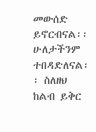መውሰድ ይኖርብናል፡፡ሁለታችንም ተበዳድለናል፡፡ ስለዘህ ከልብ ይቅር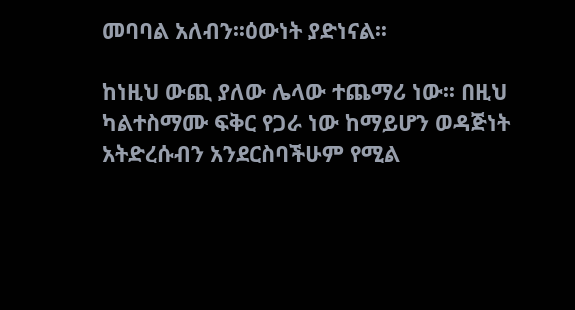መባባል አለብን፡፡ዕውነት ያድነናል፡፡

ከነዚህ ውጪ ያለው ሌላው ተጨማሪ ነው፡፡ በዚህ ካልተስማሙ ፍቅር የጋራ ነው ከማይሆን ወዳጅነት   አትድረሱብን አንደርስባችሁም የሚል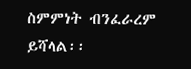ስምምነት ብንፈራረም ይሻላል፡፡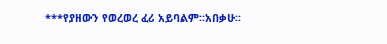***የያዘውን የወረወረ ፈሪ አይባልም፡፡አበቃሁ፡፡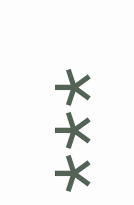***